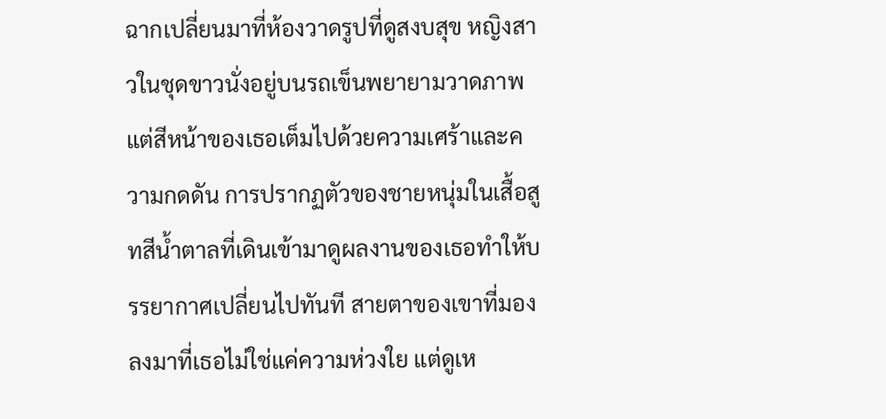ฉากเปลี่ยนมาที่ห้องวาดรูปที่ดูสงบสุข หญิงสาวในชุดขาวนั่งอยู่บนรถเข็นพยายามวาดภาพ แต่สีหน้าของเธอเต็มไปด้วยความเศร้าและความกดดัน การปรากฏตัวของชายหนุ่มในเสื้อสูทสีน้ำตาลที่เดินเข้ามาดูผลงานของเธอทำให้บรรยากาศเปลี่ยนไปทันที สายตาของเขาที่มองลงมาที่เธอไม่ใช่แค่ความห่วงใย แต่ดูเห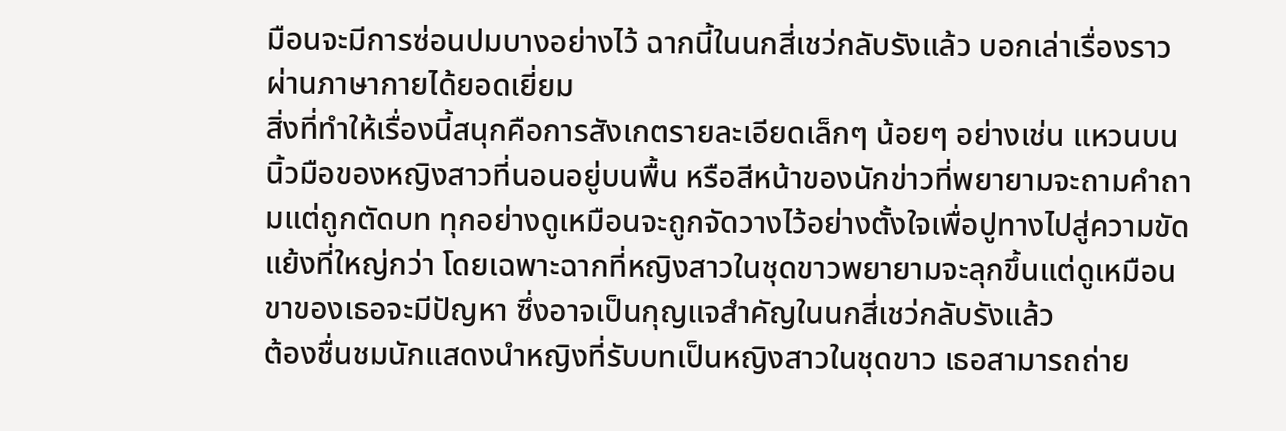มือนจะมีการซ่อนปมบางอย่างไว้ ฉากนี้ในนกสี่เชว่กลับรังแล้ว บอกเล่าเรื่องราวผ่านภาษากายได้ยอดเยี่ยม
สิ่งที่ทำให้เรื่องนี้สนุกคือการสังเกตรายละเอียดเล็กๆ น้อยๆ อย่างเช่น แหวนบนนิ้วมือของหญิงสาวที่นอนอยู่บนพื้น หรือสีหน้าของนักข่าวที่พยายามจะถามคำถามแต่ถูกตัดบท ทุกอย่างดูเหมือนจะถูกจัดวางไว้อย่างตั้งใจเพื่อปูทางไปสู่ความขัดแย้งที่ใหญ่กว่า โดยเฉพาะฉากที่หญิงสาวในชุดขาวพยายามจะลุกขึ้นแต่ดูเหมือนขาของเธอจะมีปัญหา ซึ่งอาจเป็นกุญแจสำคัญในนกสี่เชว่กลับรังแล้ว
ต้องชื่นชมนักแสดงนำหญิงที่รับบทเป็นหญิงสาวในชุดขาว เธอสามารถถ่าย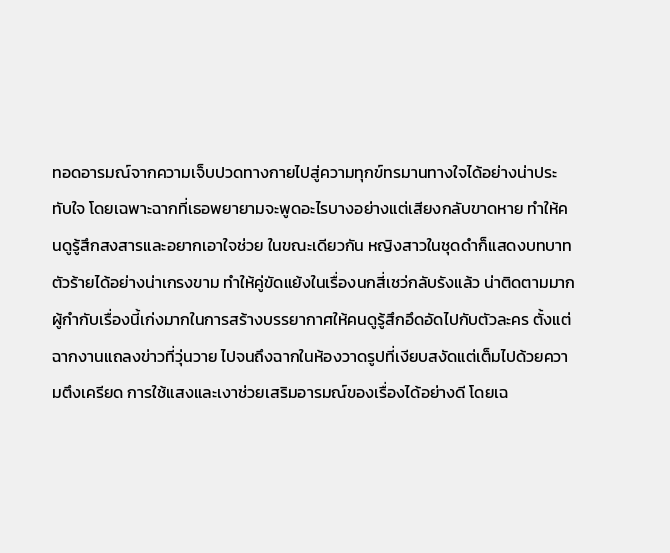ทอดอารมณ์จากความเจ็บปวดทางกายไปสู่ความทุกข์ทรมานทางใจได้อย่างน่าประทับใจ โดยเฉพาะฉากที่เธอพยายามจะพูดอะไรบางอย่างแต่เสียงกลับขาดหาย ทำให้คนดูรู้สึกสงสารและอยากเอาใจช่วย ในขณะเดียวกัน หญิงสาวในชุดดำก็แสดงบทบาทตัวร้ายได้อย่างน่าเกรงขาม ทำให้คู่ขัดแย้งในเรื่องนกสี่เชว่กลับรังแล้ว น่าติดตามมาก
ผู้กำกับเรื่องนี้เก่งมากในการสร้างบรรยากาศให้คนดูรู้สึกอึดอัดไปกับตัวละคร ตั้งแต่ฉากงานแถลงข่าวที่วุ่นวาย ไปจนถึงฉากในห้องวาดรูปที่เงียบสงัดแต่เต็มไปด้วยความตึงเครียด การใช้แสงและเงาช่วยเสริมอารมณ์ของเรื่องได้อย่างดี โดยเฉ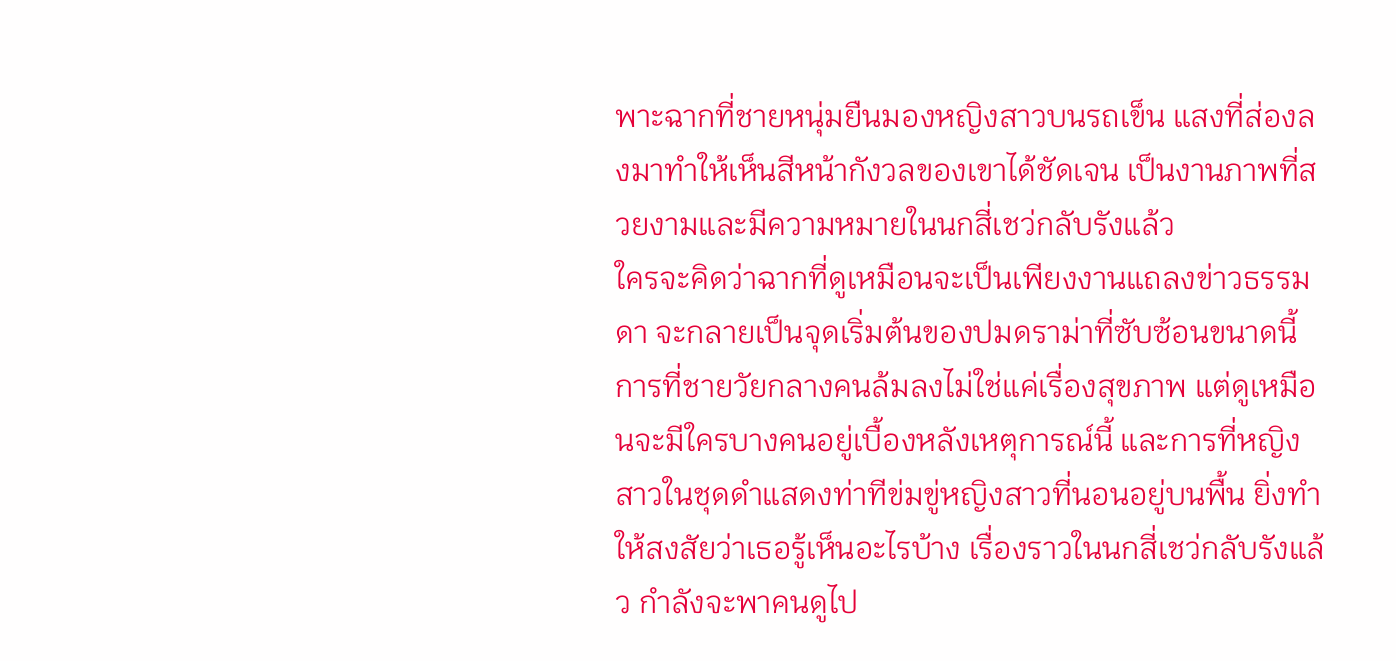พาะฉากที่ชายหนุ่มยืนมองหญิงสาวบนรถเข็น แสงที่ส่องลงมาทำให้เห็นสีหน้ากังวลของเขาได้ชัดเจน เป็นงานภาพที่สวยงามและมีความหมายในนกสี่เชว่กลับรังแล้ว
ใครจะคิดว่าฉากที่ดูเหมือนจะเป็นเพียงงานแถลงข่าวธรรมดา จะกลายเป็นจุดเริ่มต้นของปมดราม่าที่ซับซ้อนขนาดนี้ การที่ชายวัยกลางคนล้มลงไม่ใช่แค่เรื่องสุขภาพ แต่ดูเหมือนจะมีใครบางคนอยู่เบื้องหลังเหตุการณ์นี้ และการที่หญิงสาวในชุดดำแสดงท่าทีข่มขู่หญิงสาวที่นอนอยู่บนพื้น ยิ่งทำให้สงสัยว่าเธอรู้เห็นอะไรบ้าง เรื่องราวในนกสี่เชว่กลับรังแล้ว กำลังจะพาคนดูไป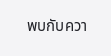พบกับควา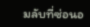มลับที่ซ่อนอ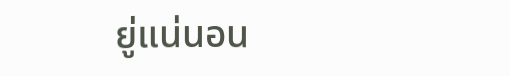ยู่แน่นอน